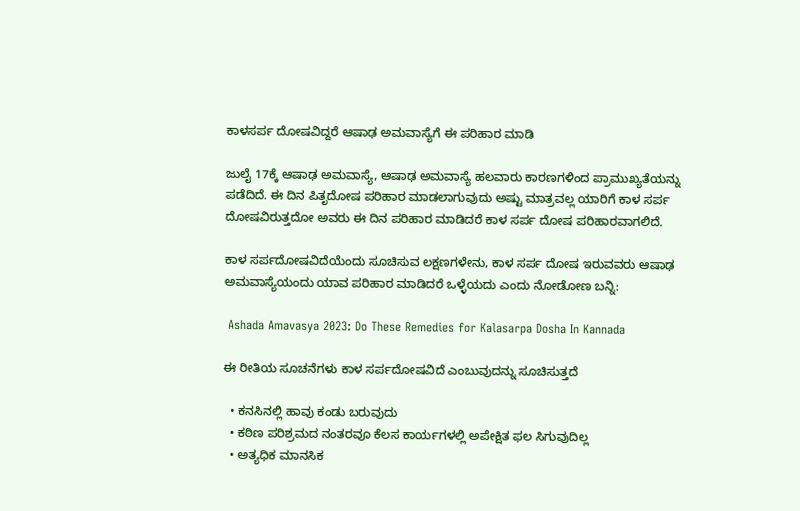ಕಾಳಸರ್ಪ ದೋಷವಿದ್ದರೆ ಆಷಾಢ ಅಮವಾಸ್ಯೆಗೆ ಈ ಪರಿಹಾರ ಮಾಡಿ

ಜುಲೈ 17ಕ್ಕೆ ಆಷಾಢ ಅಮವಾಸ್ಯೆ, ಆಷಾಢ ಅಮವಾಸ್ಯೆ ಹಲವಾರು ಕಾರಣಗಳಿಂದ ಪ್ರಾಮುಖ್ಯತೆಯನ್ನು ಪಡೆದಿದೆ. ಈ ದಿನ ಪಿತೃದೋಷ ಪರಿಹಾರ ಮಾಡಲಾಗುವುದು ಅಷ್ಟು ಮಾತ್ರವಲ್ಲ ಯಾರಿಗೆ ಕಾಳ ಸರ್ಪ ದೋಷವಿರುತ್ತದೋ ಅವರು ಈ ದಿನ ಪರಿಹಾರ ಮಾಡಿದರೆ ಕಾಳ ಸರ್ಪ ದೋಷ ಪರಿಹಾರವಾಗಲಿದೆ.

ಕಾಳ ಸರ್ಪದೋಷವಿದೆಯೆಂದು ಸೂಚಿಸುವ ಲಕ್ಷಣಗಳೇನು, ಕಾಳ ಸರ್ಪ ದೋಷ ಇರುವವರು ಆಷಾಢ ಅಮವಾಸ್ಯೆಯಂದು ಯಾವ ಪರಿಹಾರ ಮಾಡಿದರೆ ಒಳ್ಳೆಯದು ಎಂದು ನೋಡೋಣ ಬನ್ನಿ:

 Ashada Amavasya 2023: Do These Remedies for Kalasarpa Dosha In Kannada

ಈ ರೀತಿಯ ಸೂಚನೆಗಳು ಕಾಳ ಸರ್ಪದೋಷವಿದೆ ಎಂಬುವುದನ್ನು ಸೂಚಿಸುತ್ತದೆ

  • ಕನಸಿನಲ್ಲಿ ಹಾವು ಕಂಡು ಬರುವುದು
  • ಕಠಿಣ ಪರಿಶ್ರಮದ ನಂತರವೂ ಕೆಲಸ ಕಾರ್ಯಗಳಲ್ಲಿ ಅಪೇಕ್ಷಿತ ಫಲ ಸಿಗುವುದಿಲ್ಲ
  • ಅತ್ಯಧಿಕ ಮಾನಸಿಕ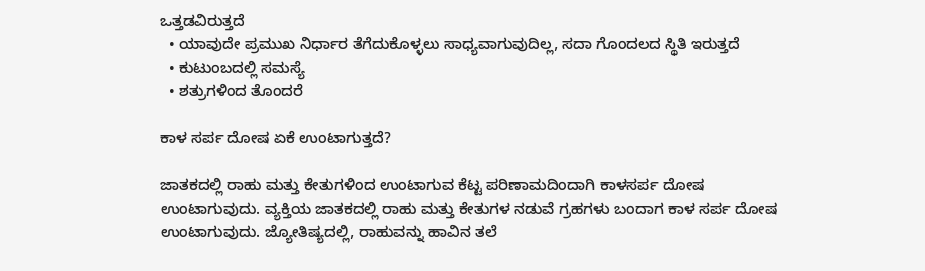ಒತ್ತಡವಿರುತ್ತದೆ
  • ಯಾವುದೇ ಪ್ರಮುಖ ನಿರ್ಧಾರ ತೆಗೆದುಕೊಳ್ಳಲು ಸಾಧ್ಯವಾಗುವುದಿಲ್ಲ, ಸದಾ ಗೊಂದಲದ ಸ್ಥಿತಿ ಇರುತ್ತದೆ
  • ಕುಟುಂಬದಲ್ಲಿ ಸಮಸ್ಯೆ
  • ಶತ್ರುಗಳಿಂದ ತೊಂದರೆ

ಕಾಳ ಸರ್ಪ ದೋಷ ಏಕೆ ಉಂಟಾಗುತ್ತದೆ?

ಜಾತಕದಲ್ಲಿ ರಾಹು ಮತ್ತು ಕೇತುಗಳಿಂದ ಉಂಟಾಗುವ ಕೆಟ್ಟ ಪರಿಣಾಮದಿಂದಾಗಿ ಕಾಳಸರ್ಪ ದೋಷ ಉಂಟಾಗುವುದು. ವ್ಯಕ್ತಿಯ ಜಾತಕದಲ್ಲಿ ರಾಹು ಮತ್ತು ಕೇತುಗಳ ನಡುವೆ ಗ್ರಹಗಳು ಬಂದಾಗ ಕಾಳ ಸರ್ಪ ದೋಷ ಉಂಟಾಗುವುದು. ಜ್ಯೋತಿಷ್ಯದಲ್ಲಿ, ರಾಹುವನ್ನು ಹಾವಿನ ತಲೆ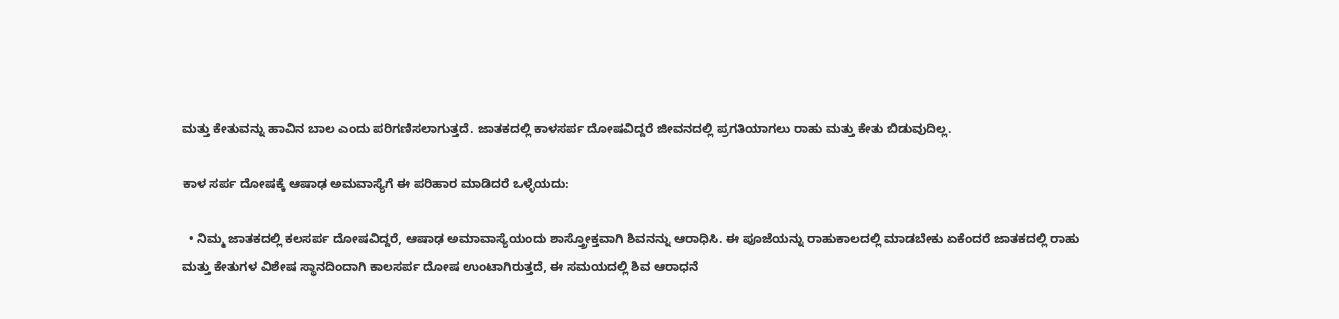ಮತ್ತು ಕೇತುವನ್ನು ಹಾವಿನ ಬಾಲ ಎಂದು ಪರಿಗಣಿಸಲಾಗುತ್ತದೆ. ಜಾತಕದಲ್ಲಿ ಕಾಳಸರ್ಪ ದೋಷವಿದ್ದರೆ ಜೀವನದಲ್ಲಿ ಪ್ರಗತಿಯಾಗಲು ರಾಹು ಮತ್ತು ಕೇತು ಬಿಡುವುದಿಲ್ಲ.

ಕಾಳ ಸರ್ಪ ದೋಷಕ್ಕೆ ಆಷಾಢ ಅಮವಾಸ್ಯೆಗೆ ಈ ಪರಿಹಾರ ಮಾಡಿದರೆ ಒಳ್ಳೆಯದು:

  • ನಿಮ್ಮ ಜಾತಕದಲ್ಲಿ ಕಲಸರ್ಪ ದೋಷವಿದ್ದರೆ, ಆಷಾಢ ಅಮಾವಾಸ್ಯೆಯಂದು ಶಾಸ್ತ್ರೋಕ್ತವಾಗಿ ಶಿವನನ್ನು ಆರಾಧಿಸಿ. ಈ ಪೂಜೆಯನ್ನು ರಾಹುಕಾಲದಲ್ಲಿ ಮಾಡಬೇಕು ಏಕೆಂದರೆ ಜಾತಕದಲ್ಲಿ ರಾಹು ಮತ್ತು ಕೇತುಗಳ ವಿಶೇಷ ಸ್ಥಾನದಿಂದಾಗಿ ಕಾಲಸರ್ಪ ದೋಷ ಉಂಟಾಗಿರುತ್ತದೆ, ಈ ಸಮಯದಲ್ಲಿ ಶಿವ ಆರಾಧನೆ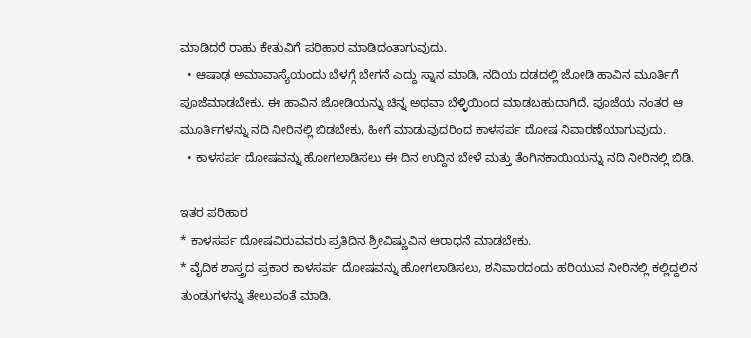ಮಾಡಿದರೆ ರಾಹು ಕೇತುವಿಗೆ ಪರಿಹಾರ ಮಾಡಿದಂತಾಗುವುದು.
  • ಆಷಾಢ ಅಮಾವಾಸ್ಯೆಯಂದು ಬೆಳಗ್ಗೆ ಬೇಗನೆ ಎದ್ದು ಸ್ನಾನ ಮಾಡಿ, ನದಿಯ ದಡದಲ್ಲಿ ಜೋಡಿ ಹಾವಿನ ಮೂರ್ತಿಗೆ ಪೂಜೆಮಾಡಬೇಕು. ಈ ಹಾವಿನ ಜೋಡಿಯನ್ನು ಚಿನ್ನ ಅಥವಾ ಬೆಳ್ಳಿಯಿಂದ ಮಾಡಬಹುದಾಗಿದೆ. ಪೂಜೆಯ ನಂತರ ಆ ಮೂರ್ತಿಗಳನ್ನು ನದಿ ನೀರಿನಲ್ಲಿ ಬಿಡಬೇಕು, ಹೀಗೆ ಮಾಡುವುದರಿಂದ ಕಾಳಸರ್ಪ ದೋಷ ನಿವಾರಣೆಯಾಗುವುದು.
  • ಕಾಳಸರ್ಪ ದೋಷವನ್ನು ಹೋಗಲಾಡಿಸಲು ಈ ದಿನ ಉದ್ದಿನ ಬೇಳೆ ಮತ್ತು ತೆಂಗಿನಕಾಯಿಯನ್ನು ನದಿ ನೀರಿನಲ್ಲಿ ಬಿಡಿ.

ಇತರ ಪರಿಹಾರ
* ಕಾಳಸರ್ಪ ದೋಷವಿರುವವರು ಪ್ರತಿದಿನ ಶ್ರೀವಿಷ್ಣುವಿನ ಆರಾಧನೆ ಮಾಡಬೇಕು.
* ವೈದಿಕ ಶಾಸ್ತ್ರದ ಪ್ರಕಾರ ಕಾಳಸರ್ಪ ದೋಷವನ್ನು ಹೋಗಲಾಡಿಸಲು, ಶನಿವಾರದಂದು ಹರಿಯುವ ನೀರಿನಲ್ಲಿ ಕಲ್ಲಿದ್ದಲಿನ ತುಂಡುಗಳನ್ನು ತೇಲುವಂತೆ ಮಾಡಿ.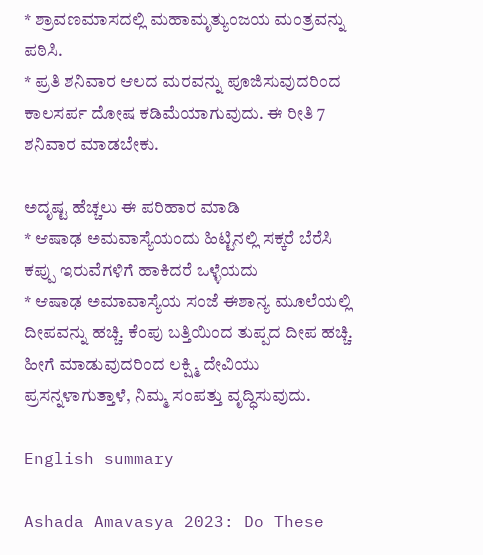* ಶ್ರಾವಣಮಾಸದಲ್ಲಿ ಮಹಾಮೃತ್ಯುಂಜಯ ಮಂತ್ರವನ್ನು ಪಠಿಸಿ.
* ಪ್ರತಿ ಶನಿವಾರ ಆಲದ ಮರವನ್ನು ಪೂಜಿಸುವುದರಿಂದ ಕಾಲಸರ್ಪ ದೋಷ ಕಡಿಮೆಯಾಗುವುದು. ಈ ರೀತಿ 7 ಶನಿವಾರ ಮಾಡಬೇಕು.

ಅದೃಷ್ಟ ಹೆಚ್ಚಲು ಈ ಪರಿಹಾರ ಮಾಡಿ
* ಆಷಾಢ ಅಮವಾಸ್ಯೆಯಂದು ಹಿಟ್ಟಿನಲ್ಲಿ ಸಕ್ಕರೆ ಬೆರೆಸಿ ಕಪ್ಪು ಇರುವೆಗಳಿಗೆ ಹಾಕಿದರೆ ಒಳ್ಳೆಯದು
* ಆಷಾಢ ಅಮಾವಾಸ್ಯೆಯ ಸಂಜೆ ಈಶಾನ್ಯ ಮೂಲೆಯಲ್ಲಿ ದೀಪವನ್ನು ಹಚ್ಚಿ. ಕೆಂಪು ಬತ್ತಿಯಿಂದ ತುಪ್ಪದ ದೀಪ ಹಚ್ಚಿ. ಹೀಗೆ ಮಾಡುವುದರಿಂದ ಲಕ್ಷ್ಮಿ ದೇವಿಯು ಪ್ರಸನ್ನಳಾಗುತ್ತಾಳೆ, ನಿಮ್ಮ ಸಂಪತ್ತು ವೃದ್ಧಿಸುವುದು.

English summary

Ashada Amavasya 2023: Do These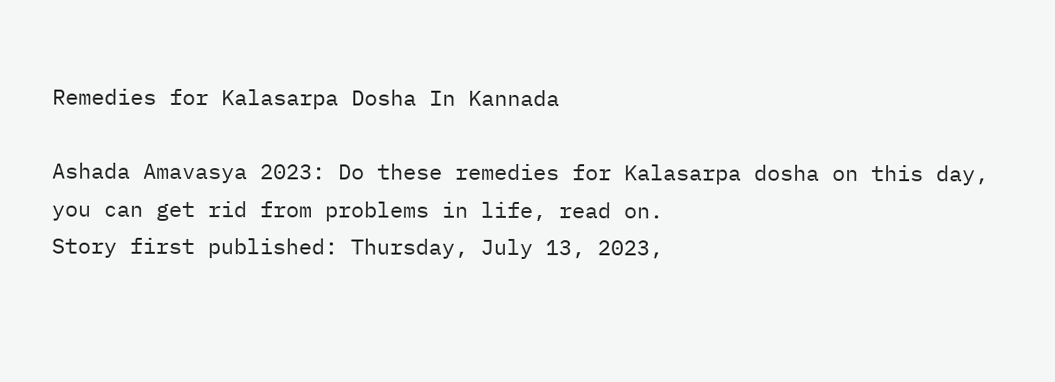Remedies for Kalasarpa Dosha In Kannada

Ashada Amavasya 2023: Do these remedies for Kalasarpa dosha on this day, you can get rid from problems in life, read on.
Story first published: Thursday, July 13, 2023,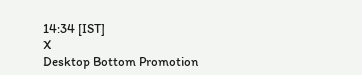14:34 [IST]
X
Desktop Bottom Promotion